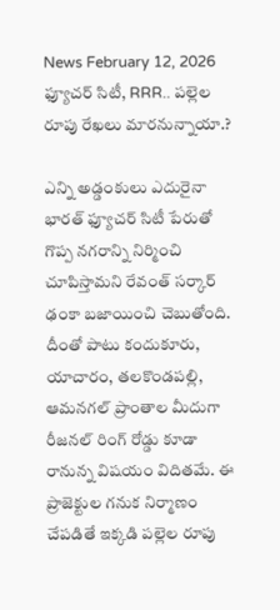News February 12, 2026
ఫ్యూచర్ సిటీ, RRR.. పల్లెల రూపు రేఖలు మారనున్నాయా.?

ఎన్ని అడ్డంకులు ఎదురైనా భారత్ ఫ్యూచర్ సిటీ పేరుతో గొప్ప నగరాన్ని నిర్మించి చూపిస్తామని రేవంత్ సర్కార్ ఢంకా బజాయించి చెబుతోంది. దీంతో పాటు కందుకూరు, యాచారం, తలకొండపల్లి, ఆమనగల్ ప్రాంతాల మీదుగా రీజనల్ రింగ్ రోడ్డు కూడా రానున్న విషయం విదితమే. ఈ ప్రాజెక్టుల గనుక నిర్మాణం చేపడితే ఇక్కడి పల్లెల రూపు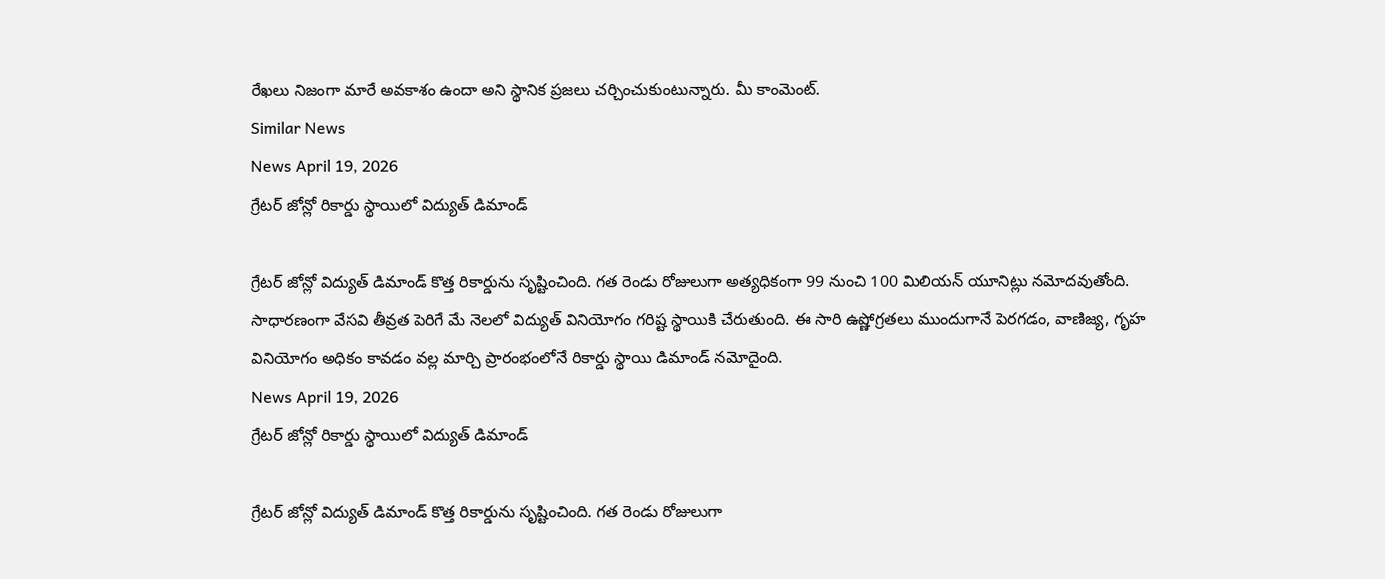రేఖలు నిజంగా మారే అవకాశం ఉందా అని స్థానిక ప్రజలు చర్చించుకుంటున్నారు. మీ కాంమెంట్.
Similar News
News April 19, 2026
గ్రేటర్ జోన్లో రికార్డు స్థాయిలో విద్యుత్ డిమాండ్

గ్రేటర్ జోన్లో విద్యుత్ డిమాండ్ కొత్త రికార్డును సృష్టించింది. గత రెండు రోజులుగా అత్యధికంగా 99 నుంచి 100 మిలియన్ యూనిట్లు నమోదవుతోంది. సాధారణంగా వేసవి తీవ్రత పెరిగే మే నెలలో విద్యుత్ వినియోగం గరిష్ట స్థాయికి చేరుతుంది. ఈ సారి ఉష్ణోగ్రతలు ముందుగానే పెరగడం, వాణిజ్య, గృహ వినియోగం అధికం కావడం వల్ల మార్చి ప్రారంభంలోనే రికార్డు స్థాయి డిమాండ్ నమోదైంది.
News April 19, 2026
గ్రేటర్ జోన్లో రికార్డు స్థాయిలో విద్యుత్ డిమాండ్

గ్రేటర్ జోన్లో విద్యుత్ డిమాండ్ కొత్త రికార్డును సృష్టించింది. గత రెండు రోజులుగా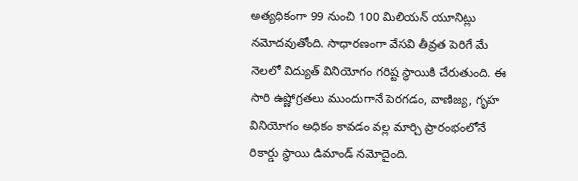అత్యధికంగా 99 నుంచి 100 మిలియన్ యూనిట్లు నమోదవుతోంది. సాధారణంగా వేసవి తీవ్రత పెరిగే మే నెలలో విద్యుత్ వినియోగం గరిష్ట స్థాయికి చేరుతుంది. ఈ సారి ఉష్ణోగ్రతలు ముందుగానే పెరగడం, వాణిజ్య, గృహ వినియోగం అధికం కావడం వల్ల మార్చి ప్రారంభంలోనే రికార్డు స్థాయి డిమాండ్ నమోదైంది.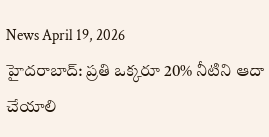News April 19, 2026
హైదరాబాద్: ప్రతి ఒక్కరూ 20% నీటిని ఆదా చేయాలి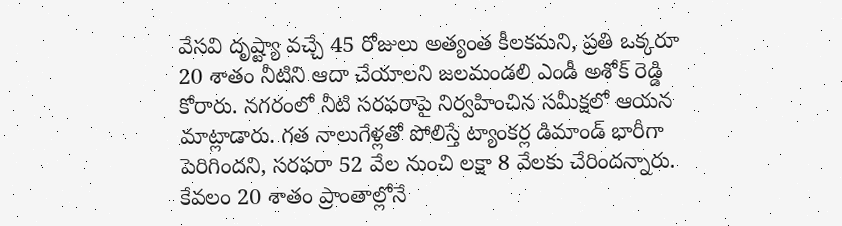వేసవి దృష్ట్యా వచ్చే 45 రోజులు అత్యంత కీలకమని, ప్రతి ఒక్కరూ 20 శాతం నీటిని ఆదా చేయాలని జలమండలి ఎండీ అశోక్ రెడ్డి కోరారు. నగరంలో నీటి సరఫరాపై నిర్వహించిన సమీక్షలో ఆయన మాట్లాడారు. గత నాలుగేళ్లతో పోలిస్తే ట్యాంకర్ల డిమాండ్ భారీగా పెరిగిందని, సరఫరా 52 వేల నుంచి లక్షా 8 వేలకు చేరిందన్నారు. కేవలం 20 శాతం ప్రాంతాల్లోనే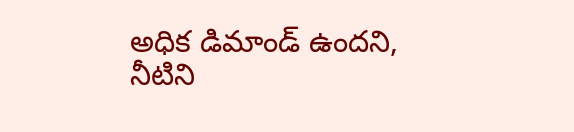అధిక డిమాండ్ ఉందని, నీటిని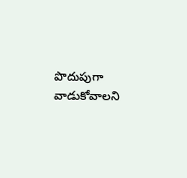పొదుపుగా వాడుకోవాలని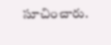సూచించారు.